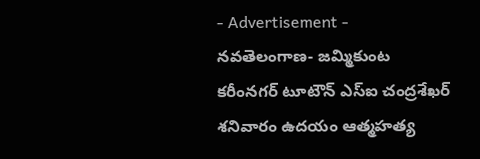- Advertisement -
నవతెలంగాణ- జమ్మికుంట
కరీంనగర్ టూటౌన్ ఎస్ఐ చంద్రశేఖర్ శనివారం ఉదయం ఆత్మహత్య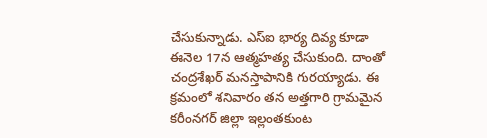చేసుకున్నాడు. ఎస్ఐ భార్య దివ్య కూడా ఈనెల 17న ఆత్మహత్య చేసుకుంది. దాంతో చంద్రశేఖర్ మనస్తాపానికి గురయ్యాడు. ఈ క్రమంలో శనివారం తన అత్తగారి గ్రామమైన కరీంనగర్ జిల్లా ఇల్లంతకుంట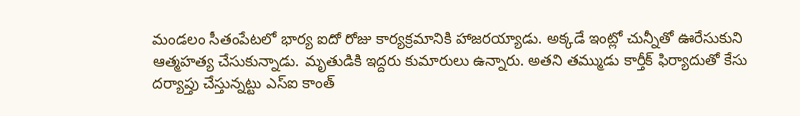మండలం సీతంపేటలో భార్య ఐదో రోజు కార్యక్రమానికి హాజరయ్యాడు. అక్కడే ఇంట్లో చున్నీతో ఊరేసుకుని ఆత్మహత్య చేసుకున్నాడు. మృతుడికి ఇద్దరు కుమారులు ఉన్నారు. అతని తమ్ముడు కార్తీక్ ఫిర్యాదుతో కేసు దర్యాప్తు చేస్తున్నట్టు ఎస్ఐ కాంత్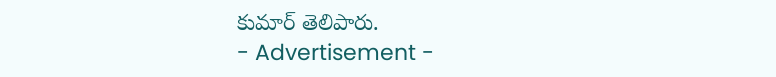కుమార్ తెలిపారు.
- Advertisement -